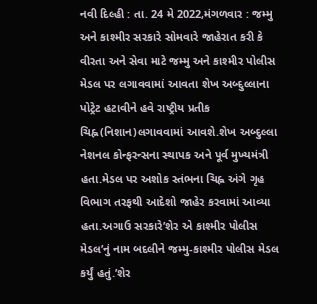નવી દિલ્હી : તા. 24 મે 2022,મંગળવાર : જમ્મુ અને કાશ્મીર સરકારે સોમવારે જાહેરાત કરી કે વીરતા અને સેવા માટે જમ્મુ અને કાશ્મીર પોલીસ મેડલ પર લગાવવામાં આવતા શેખ અબ્દુલ્લાના પોટ્રેટ હટાવીને હવે રાષ્ટ્રીય પ્રતીક ચિહ્ન(નિશાન)લગાવવામાં આવશે.શેખ અબ્દુલ્લા નેશનલ કોન્ફરન્સના સ્થાપક અને પૂર્વ મુખ્યમંત્રી હતા.મેડલ પર અશોક સ્તંભના ચિહ્ન અંગે ગૃહ વિભાગ તરફથી આદેશો જાહેર કરવામાં આવ્યા હતા.અગાઉ સરકારે’શેર એ કાશ્મીર પોલીસ મેડલ’નું નામ બદલીને જમ્મુ-કાશ્મીર પોલીસ મેડલ કર્યું હતું.’શેર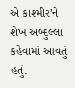એ કાશ્મીર’ને શેખ અબ્દુલ્લા કહેવામાં આવતું હતું.